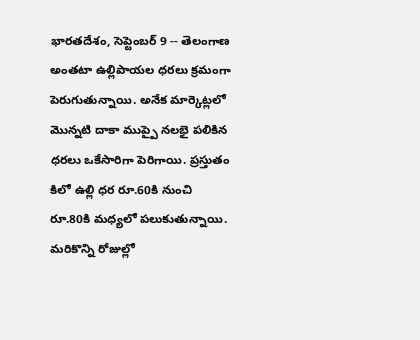భారతదేశం, సెప్టెంబర్ 9 -- తెలంగాణ అంతటా ఉల్లిపాయల ధరలు క్రమంగా పెరుగుతున్నాయి. అనేక మార్కెట్లలో మెున్నటి దాకా ముప్పై నలభై పలికిన ధరలు ఒకేసారిగా పెరిగాయి. ప్రస్తుతం కిలో ఉల్లి ధర రూ.60కి నుంచి రూ.80కి మధ్యలో పలుకుతున్నాయి. మరికొన్ని రోజుల్లో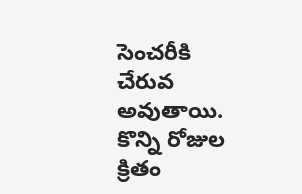సెంచరీకి చేరువ అవుతాయి. కొన్ని రోజుల క్రితం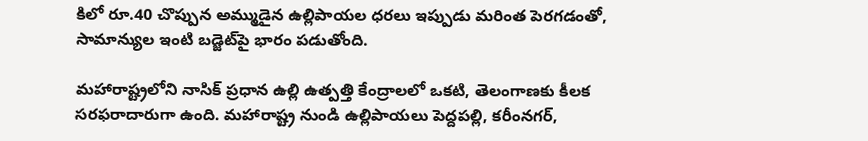కిలో రూ.40 చొప్పున అమ్ముడైన ఉల్లిపాయల ధరలు ఇప్పుడు మరింత పెరగడంతో, సామాన్యుల ఇంటి బడ్జెట్‌పై భారం పడుతోంది.

మహారాష్ట్రలోని నాసిక్ ప్రధాన ఉల్లి ఉత్పత్తి కేంద్రాలలో ఒకటి, తెలంగాణకు కీలక సరఫరాదారుగా ఉంది. మహారాష్ట్ర నుండి ఉల్లిపాయలు పెద్దపల్లి, కరీంనగర్,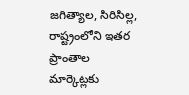జగిత్యాల, సిరిసిల్ల, రాష్ట్రంలోని ఇతర ప్రాంతాల మార్కెట్లకు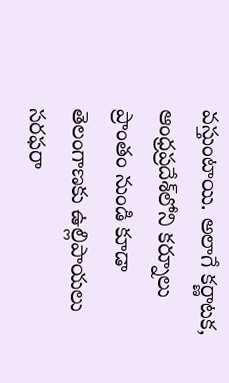వస్తుంటాయి. అలాగే కర్ణాటక, ఆంధ్రప్రదేశ్‌లోని కర్నూలు ప్రాంతం నుండి కూడా తెలంగాణకు ఉల్లిపాయలు సరఫరా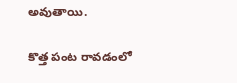అవుతాయి.

కొత్త పంట రావడంలో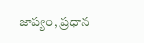జాప్యం, ప్రధాన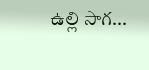ఉల్లి సాగ...